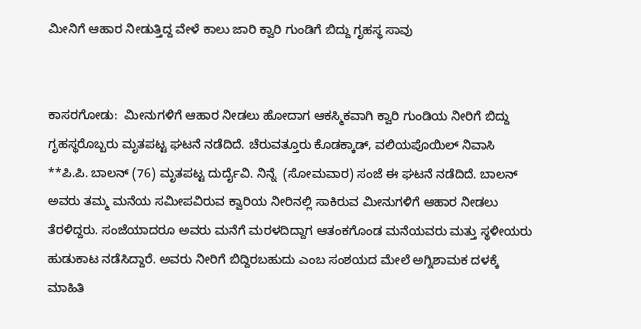ಮೀನಿಗೆ ಆಹಾರ ನೀಡುತ್ತಿದ್ದ ವೇಳೆ ಕಾಲು ಜಾರಿ ಕ್ವಾರಿ ಗುಂಡಿಗೆ ಬಿದ್ದು ಗೃಹಸ್ಥ ಸಾವು


ಕಾಸರಗೋಡು:  ಮೀನುಗಳಿಗೆ ಆಹಾರ ನೀಡಲು ಹೋದಾಗ ಆಕಸ್ಮಿಕವಾಗಿ ಕ್ವಾರಿ ಗುಂಡಿಯ ನೀರಿಗೆ ಬಿದ್ದು ಗೃಹಸ್ಥರೊಬ್ಬರು ಮೃತಪಟ್ಟ ಘಟನೆ ನಡೆದಿದೆ. ಚೆರುವತ್ತೂರು ಕೊಡಕ್ಕಾಡ್, ವಲಿಯಪೊಯಿಲ್ ನಿವಾಸಿ **ಪಿ.ಪಿ. ಬಾಲನ್ (76) ಮೃತಪಟ್ಟ ದುರ್ದೈವಿ. ನಿನ್ನೆ  (ಸೋಮವಾರ) ಸಂಜೆ ಈ ಘಟನೆ ನಡೆದಿದೆ. ಬಾಲನ್ ಅವರು ತಮ್ಮ ಮನೆಯ ಸಮೀಪವಿರುವ ಕ್ವಾರಿಯ ನೀರಿನಲ್ಲಿ ಸಾಕಿರುವ ಮೀನುಗಳಿಗೆ ಆಹಾರ ನೀಡಲು ತೆರಳಿದ್ದರು. ಸಂಜೆಯಾದರೂ ಅವರು ಮನೆಗೆ ಮರಳದಿದ್ದಾಗ ಆತಂಕಗೊಂಡ ಮನೆಯವರು ಮತ್ತು ಸ್ಥಳೀಯರು ಹುಡುಕಾಟ ನಡೆಸಿದ್ದಾರೆ. ಅವರು ನೀರಿಗೆ ಬಿದ್ದಿರಬಹುದು ಎಂಬ ಸಂಶಯದ ಮೇಲೆ ಅಗ್ನಿಶಾಮಕ ದಳಕ್ಕೆ ಮಾಹಿತಿ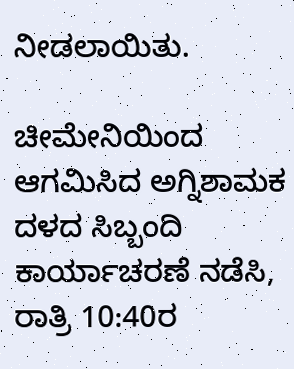ನೀಡಲಾಯಿತು.

ಚೀಮೇನಿಯಿಂದ ಆಗಮಿಸಿದ ಅಗ್ನಿಶಾಮಕ ದಳದ ಸಿಬ್ಬಂದಿ ಕಾರ್ಯಾಚರಣೆ ನಡೆಸಿ, ರಾತ್ರಿ 10:40ರ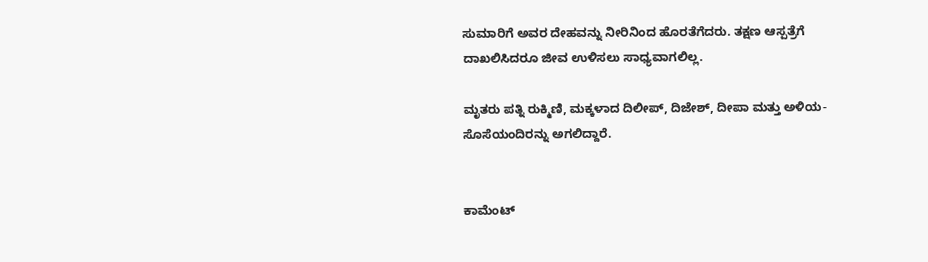ಸುಮಾರಿಗೆ ಅವರ ದೇಹವನ್ನು ನೀರಿನಿಂದ ಹೊರತೆಗೆದರು. ತಕ್ಷಣ ಆಸ್ಪತ್ರೆಗೆ ದಾಖಲಿಸಿದರೂ ಜೀವ ಉಳಿಸಲು ಸಾಧ್ಯವಾಗಲಿಲ್ಲ.

ಮೃತರು ಪತ್ನಿ ರುಕ್ಮಿಣಿ, ಮಕ್ಕಳಾದ ದಿಲೀಪ್, ದಿಜೇಶ್, ದೀಪಾ ಮತ್ತು ಅಳಿಯ-ಸೊಸೆಯಂದಿರನ್ನು ಅಗಲಿದ್ದಾರೆ.


ಕಾಮೆಂಟ್‌‌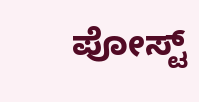ಪೋಸ್ಟ್‌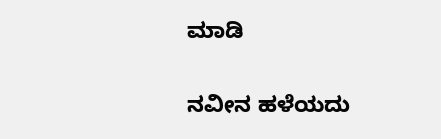ಮಾಡಿ

ನವೀನ ಹಳೆಯದು